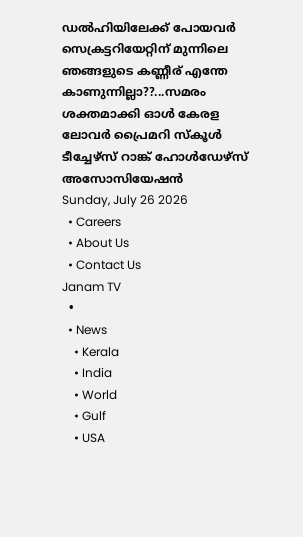ഡൽഹിയിലേക്ക് പോയവർ സെക്രട്ടറിയേറ്റിന് മുന്നിലെ ഞങ്ങളുടെ കണ്ണീര് എന്തേ കാണുന്നില്ലാ??...സമരം ശക്തമാക്കി ഓള്‍ കേരള ലോവര്‍ പ്രൈമറി സ്‌കൂള്‍ ടീച്ചേഴ്‌സ് റാങ്ക് ഹോള്‍ഡേഴ്‌സ് അസോസിയേഷന്‍
Sunday, July 26 2026
  • Careers
  • About Us
  • Contact Us
Janam TV
  •
  • News
    • Kerala
    • India
    • World
    • Gulf
    • USA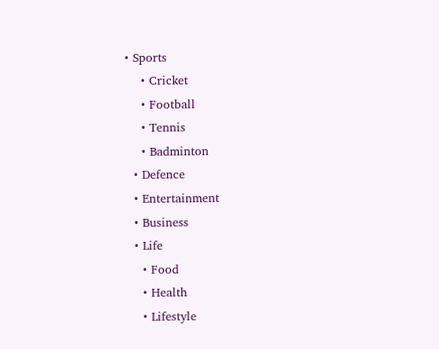• Sports
    • Cricket
    • Football
    • Tennis
    • Badminton
  • Defence
  • Entertainment
  • Business
  • Life
    • Food
    • Health
    • Lifestyle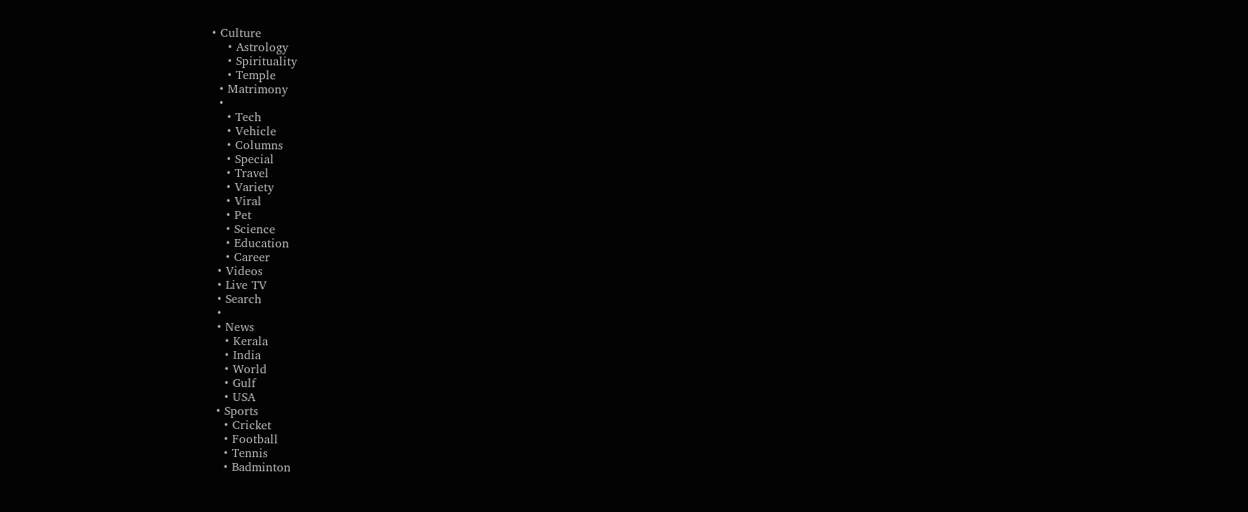• Culture
    • Astrology
    • Spirituality
    • Temple
  • Matrimony
  •
    • Tech
    • Vehicle
    • Columns
    • Special
    • Travel
    • Variety
    • Viral
    • Pet
    • Science
    • Education
    • Career
  • Videos
  • Live TV
  • Search
  •
  • News
    • Kerala
    • India
    • World
    • Gulf
    • USA
  • Sports
    • Cricket
    • Football
    • Tennis
    • Badminton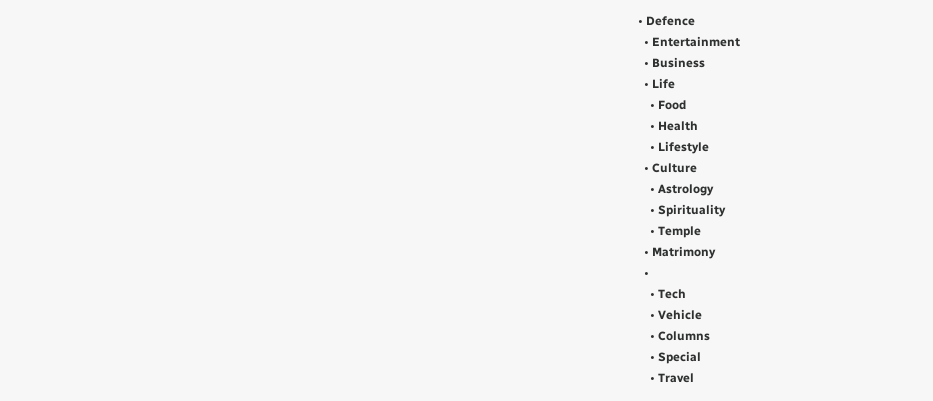• Defence
  • Entertainment
  • Business
  • Life
    • Food
    • Health
    • Lifestyle
  • Culture
    • Astrology
    • Spirituality
    • Temple
  • Matrimony
  •
    • Tech
    • Vehicle
    • Columns
    • Special
    • Travel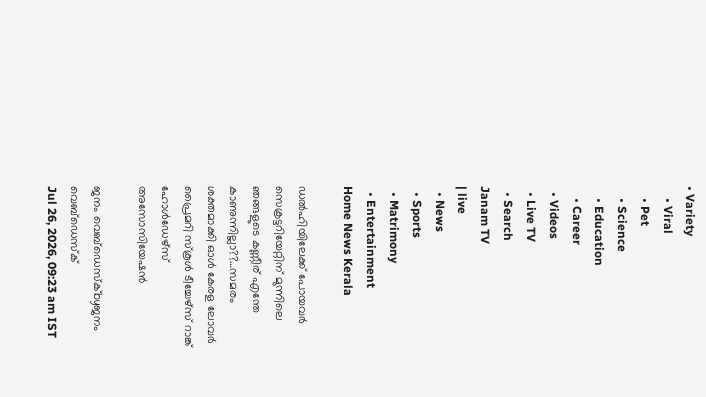• Variety
    • Viral
    • Pet
    • Science
    • Education
    • Career
  • Videos
  • Live TV
  • Search
Janam TV
| live
  • News
  • Sports
  • Matrimony
  • Entertainment
Home News Kerala

ഡൽഹിയിലേക്ക് പോയവർ സെക്രട്ടറിയേറ്റിന് മുന്നിലെ ഞങ്ങളുടെ കണ്ണീര് എന്തേ കാണുന്നില്ലാ??…സമരം ശക്തമാക്കി ഓള്‍ കേരള ലോവര്‍ പ്രൈമറി സ്‌കൂള്‍ ടീച്ചേഴ്‌സ് റാങ്ക് ഹോള്‍ഡേഴ്‌സ് അസോസിയേഷന്‍

ജനം വെബ്‌ഡെസ്ക്byജനം വെബ്‌ഡെസ്ക്
Jul 26, 2026, 09:23 am IST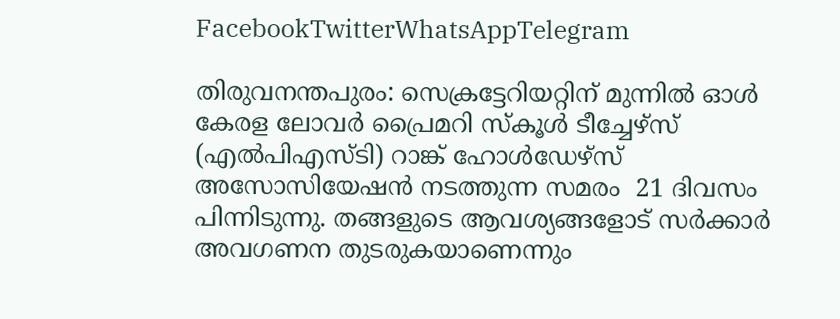FacebookTwitterWhatsAppTelegram

തിരുവനന്തപുരം: സെക്രട്ടേറിയറ്റിന് മുന്നിൽ ഓൾ കേരള ലോവർ പ്രൈമറി സ്‌കൂൾ ടീച്ചേഴ്‌സ് (എൽപിഎസ്‌ടി) റാങ്ക് ഹോൾഡേഴ്‌സ് അസോസിയേഷൻ നടത്തുന്ന സമരം  21 ദിവസം പിന്നിടുന്നു. തങ്ങളുടെ ആവശ്യങ്ങളോട് സർക്കാർ അവഗണന തുടരുകയാണെന്നും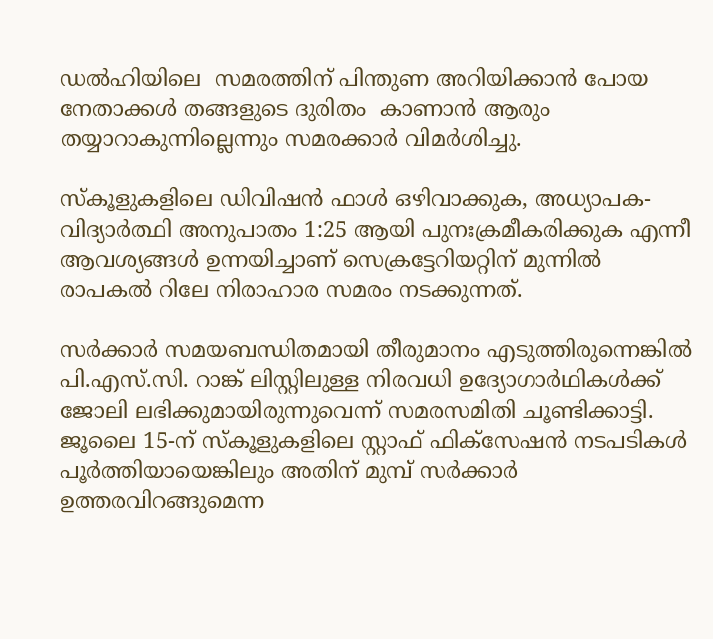ഡൽഹിയിലെ  സമരത്തിന് പിന്തുണ അറിയിക്കാൻ പോയ നേതാക്കൾ തങ്ങളുടെ ദുരിതം  കാണാൻ ആരും തയ്യാറാകുന്നില്ലെന്നും സമരക്കാർ വിമർശിച്ചു.

സ്‌കൂളുകളിലെ ഡിവിഷൻ ഫാൾ ഒഴിവാക്കുക, അധ്യാപക-വിദ്യാർത്ഥി അനുപാതം 1:25 ആയി പുനഃക്രമീകരിക്കുക എന്നീ ആവശ്യങ്ങൾ ഉന്നയിച്ചാണ് സെക്രട്ടേറിയറ്റിന് മുന്നിൽ രാപകൽ റിലേ നിരാഹാര സമരം നടക്കുന്നത്.

സർക്കാർ സമയബന്ധിതമായി തീരുമാനം എടുത്തിരുന്നെങ്കിൽ പി.എസ്.സി. റാങ്ക് ലിസ്റ്റിലുള്ള നിരവധി ഉദ്യോഗാർഥികൾക്ക് ജോലി ലഭിക്കുമായിരുന്നുവെന്ന് സമരസമിതി ചൂണ്ടിക്കാട്ടി. ജൂലൈ 15-ന് സ്‌കൂളുകളിലെ സ്റ്റാഫ് ഫിക്‌സേഷൻ നടപടികൾ പൂർത്തിയായെങ്കിലും അതിന് മുമ്പ് സർക്കാർ ഉത്തരവിറങ്ങുമെന്ന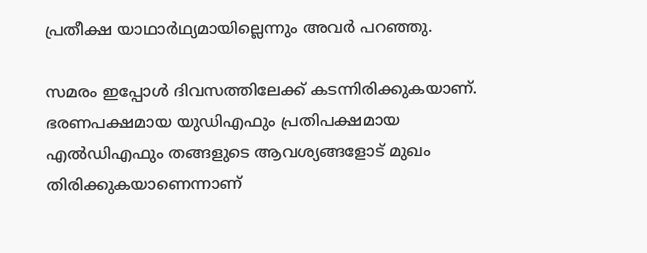പ്രതീക്ഷ യാഥാർഥ്യമായില്ലെന്നും അവർ പറഞ്ഞു.

സമരം ഇപ്പോൾ ദിവസത്തിലേക്ക് കടന്നിരിക്കുകയാണ്. ഭരണപക്ഷമായ യുഡിഎഫും പ്രതിപക്ഷമായ എൽഡിഎഫും തങ്ങളുടെ ആവശ്യങ്ങളോട് മുഖം തിരിക്കുകയാണെന്നാണ്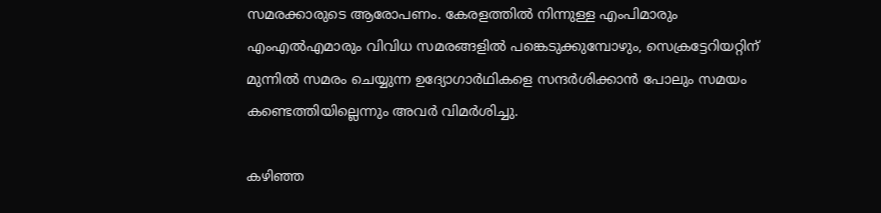സമരക്കാരുടെ ആരോപണം. കേരളത്തിൽ നിന്നുള്ള എംപിമാരും എംഎൽഎമാരും വിവിധ സമരങ്ങളിൽ പങ്കെടുക്കുമ്പോഴും, സെക്രട്ടേറിയറ്റിന് മുന്നിൽ സമരം ചെയ്യുന്ന ഉദ്യോഗാർഥികളെ സന്ദർശിക്കാൻ പോലും സമയം കണ്ടെത്തിയില്ലെന്നും അവർ വിമർശിച്ചു.

കഴിഞ്ഞ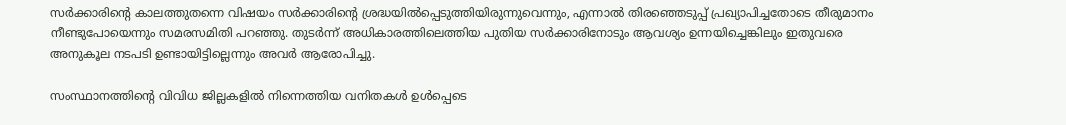സർക്കാരിന്റെ കാലത്തുതന്നെ വിഷയം സർക്കാരിന്റെ ശ്രദ്ധയിൽപ്പെടുത്തിയിരുന്നുവെന്നും, എന്നാൽ തിരഞ്ഞെടുപ്പ് പ്രഖ്യാപിച്ചതോടെ തീരുമാനം നീണ്ടുപോയെന്നും സമരസമിതി പറഞ്ഞു. തുടർന്ന് അധികാരത്തിലെത്തിയ പുതിയ സർക്കാരിനോടും ആവശ്യം ഉന്നയിച്ചെങ്കിലും ഇതുവരെ അനുകൂല നടപടി ഉണ്ടായിട്ടില്ലെന്നും അവർ ആരോപിച്ചു.

സംസ്ഥാനത്തിന്റെ വിവിധ ജില്ലകളിൽ നിന്നെത്തിയ വനിതകൾ ഉൾപ്പെടെ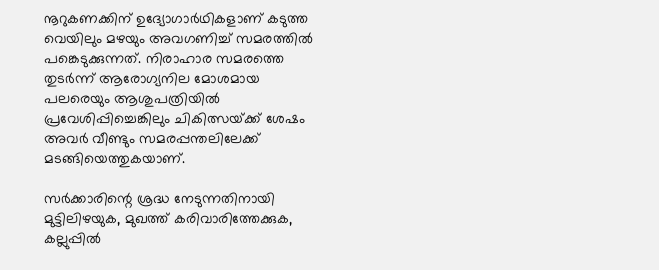നൂറുകണക്കിന് ഉദ്യോഗാർഥികളാണ് കടുത്ത വെയിലും മഴയും അവഗണിച്ച് സമരത്തിൽ പങ്കെടുക്കുന്നത്. നിരാഹാര സമരത്തെ തുടർന്ന് ആരോഗ്യനില മോശമായ പലരെയും ആശുപത്രിയിൽ പ്രവേശിപ്പിച്ചെങ്കിലും ചികിത്സയ്‌ക്ക് ശേഷം അവർ വീണ്ടും സമരപ്പന്തലിലേക്ക് മടങ്ങിയെത്തുകയാണ്.

സർക്കാരിന്റെ ശ്രദ്ധ നേടുന്നതിനായി മുട്ടിലിഴയുക, മുഖത്ത് കരിവാരിത്തേക്കുക, കല്ലുപ്പിൽ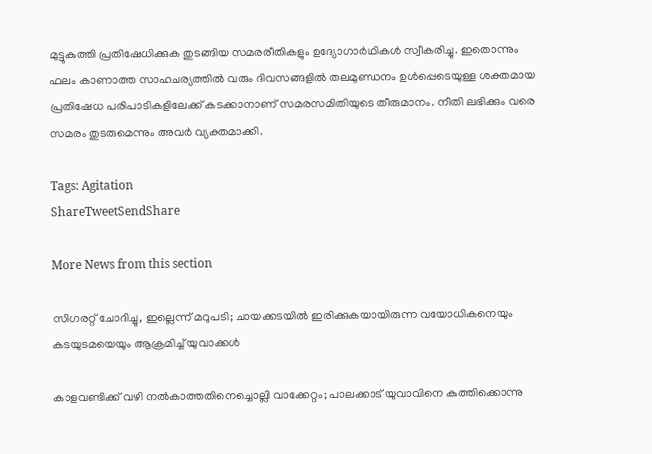മുട്ടുകുത്തി പ്രതിഷേധിക്കുക തുടങ്ങിയ സമരരീതികളും ഉദ്യോഗാർഥികൾ സ്വീകരിച്ചു. ഇതൊന്നും ഫലം കാണാത്ത സാഹചര്യത്തിൽ വരും ദിവസങ്ങളിൽ തലമുണ്ഡനം ഉൾപ്പെടെയുള്ള ശക്തമായ പ്രതിഷേധ പരിപാടികളിലേക്ക് കടക്കാനാണ് സമരസമിതിയുടെ തീരുമാനം. നീതി ലഭിക്കും വരെ സമരം തുടരുമെന്നും അവർ വ്യക്തമാക്കി.

Tags: Agitation
ShareTweetSendShare

More News from this section

സിഗരറ്റ് ചോദിച്ചു, ഇല്ലെന്ന് മറുപടി; ചായക്കടയിൽ ഇരിക്കുകയായിരുന്ന വയോധികനെയും കടയുടമയെയും ആക്രമിച്ച് യുവാക്കൾ

കാളവണ്ടിക്ക് വഴി നൽകാത്തതിനെച്ചൊല്ലി വാക്കേറ്റം; പാലക്കാട് യുവാവിനെ കുത്തിക്കൊന്നു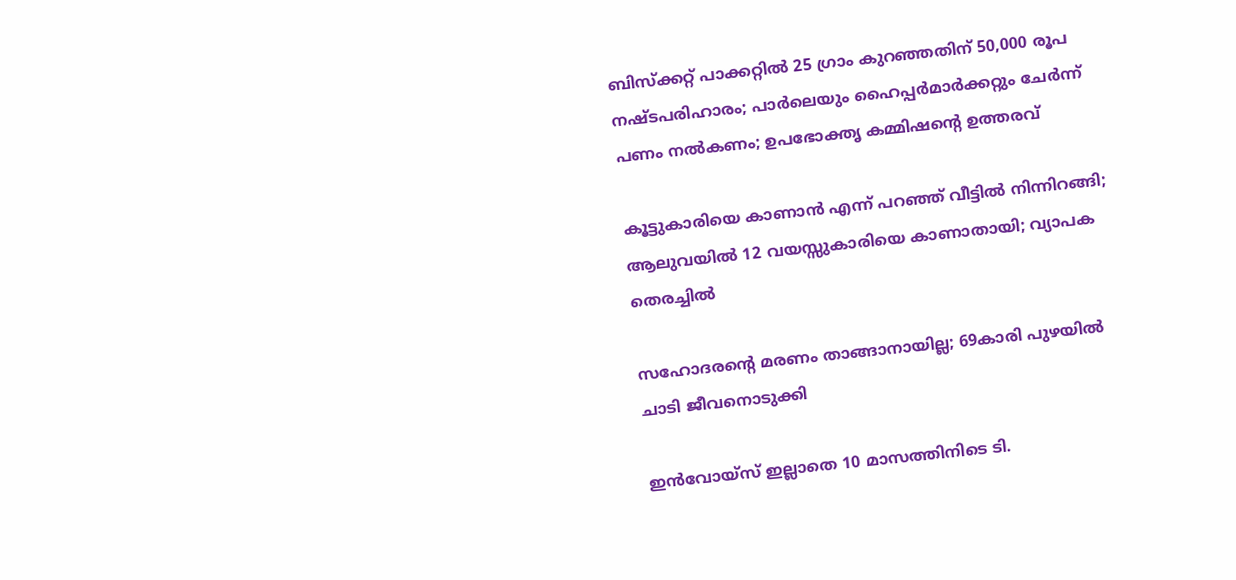ബിസ്ക്കറ്റ് പാക്കറ്റിൽ 25 ഗ്രാം കുറഞ്ഞതിന് 50,000 രൂപ നഷ്ടപരിഹാരം; പാർലെയും ഹൈപ്പർമാർക്കറ്റും ചേർന്ന് പണം നൽകണം; ഉപഭോക്തൃ കമ്മിഷന്റെ ഉത്തരവ്

കൂട്ടുകാരിയെ കാണാൻ എന്ന് പറഞ്ഞ് വീട്ടിൽ നിന്നിറങ്ങി; ആലുവയിൽ 12 വയസ്സുകാരിയെ കാണാതായി; വ്യാപക തെരച്ചിൽ

സഹോദരന്റെ മരണം താങ്ങാനായില്ല; 69കാരി പുഴയിൽ ചാടി ജീവനൊടുക്കി

ഇൻവോയ്‌സ് ഇല്ലാതെ 10 മാസത്തിനിടെ ടി.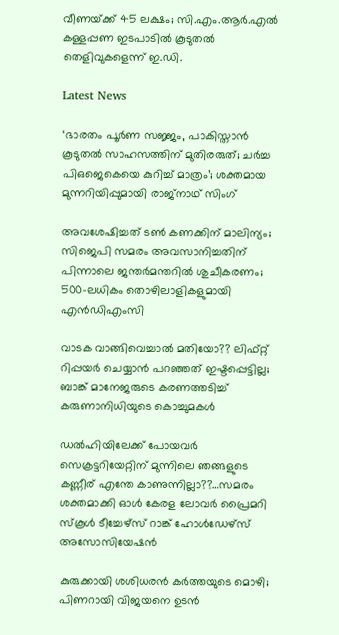വീണയ്‌ക്ക് 45 ലക്ഷം; സി.എം.ആർ.എൽ കള്ളപ്പണ ഇടപാടിൽ കൂടുതൽ തെളിവുകളെന്ന് ഇ.ഡി.

Latest News

‘ഭാരതം പൂർണ സജ്ജം, പാകിസ്താൻ കൂടുതൽ സാഹസത്തിന് മുതിരരുത്; ചർച്ച പിഒജെകെയെ കുറിച്ച് മാത്രം’; ശക്തമായ മുന്നറിയിപ്പുമായി രാജ്‌നാഥ് സിംഗ്

അവശേഷിച്ചത് ടൺ കണക്കിന് മാലിന്യം; സിജെപി സമരം അവസാനിച്ചതിന് പിന്നാലെ ജന്തർമന്തറിൽ ശുചീകരണം; 500-ലധികം തൊഴിലാളികളുമായി എൻഡിഎംസി

വാടക വാങ്ങിവെച്ചാൽ മതിയോ?? ലിഫ്റ്റ് റിപ്പയർ ചെയ്യാൻ പറഞ്ഞത് ഇഷ്ടപ്പെട്ടില്ല; ബാങ്ക് മാനേജരുടെ കരണത്തടിച്ച് കരുണാനിധിയുടെ കൊച്ചുമകൾ

ഡൽഹിയിലേക്ക് പോയവർ സെക്രട്ടറിയേറ്റിന് മുന്നിലെ ഞങ്ങളുടെ കണ്ണീര് എന്തേ കാണുന്നില്ലാ??…സമരം ശക്തമാക്കി ഓള്‍ കേരള ലോവര്‍ പ്രൈമറി സ്‌കൂള്‍ ടീച്ചേഴ്‌സ് റാങ്ക് ഹോള്‍ഡേഴ്‌സ് അസോസിയേഷന്‍

കുരുക്കായി ശശിധരൻ കർത്തയുടെ മൊഴി; പിണറായി വിജയനെ ഉടൻ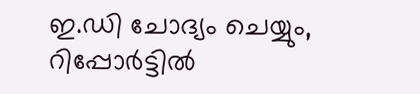ഇ.ഡി ചോദ്യം ചെയ്യും, റിപ്പോർട്ടിൽ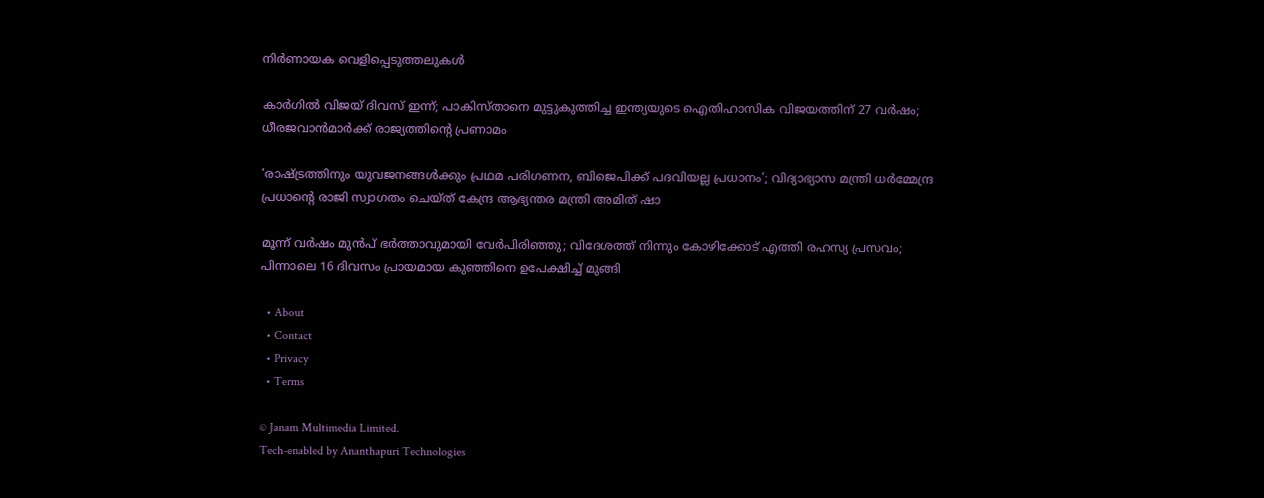നിർണായക വെളിപ്പെടുത്തലുകൾ

കാർഗിൽ വിജയ് ദിവസ് ഇന്ന്; പാകിസ്താനെ മുട്ടുകുത്തിച്ച ഇന്ത്യയുടെ ഐതിഹാസിക വിജയത്തിന് 27 വർഷം; ധീരജവാൻമാർക്ക് രാജ്യത്തിന്റെ പ്രണാമം

‘രാഷ്‌ട്രത്തിനും യുവജനങ്ങൾക്കും പ്രഥമ പരിഗണന, ബിജെപിക്ക് പദവിയല്ല പ്രധാനം’; വിദ്യാഭ്യാസ മന്ത്രി ധർമ്മേന്ദ്ര പ്രധാന്റെ രാജി സ്വാഗതം ചെയ്ത് കേന്ദ്ര ആഭ്യന്തര മന്ത്രി അമിത് ഷാ

മൂന്ന് വർഷം മുൻപ് ഭര്‍ത്താവുമായി വേര്‍പിരിഞ്ഞു; വിദേശത്ത് നിന്നും കോഴിക്കോട് എത്തി രഹസ്യ പ്രസവം; പിന്നാലെ 16 ദിവസം പ്രായമായ കുഞ്ഞിനെ ഉപേക്ഷിച്ച് മുങ്ങി

  • About
  • Contact
  • Privacy
  • Terms

© Janam Multimedia Limited.
Tech-enabled by Ananthapuri Technologies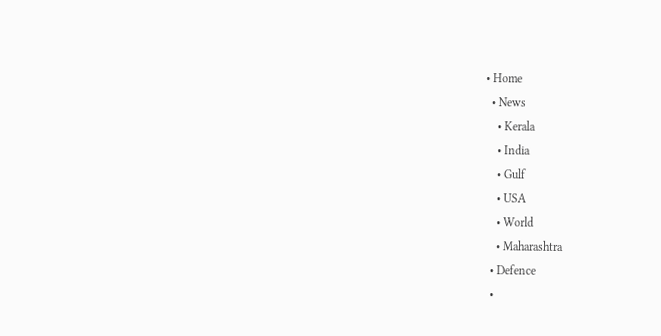• Home
  • News
    • Kerala
    • India
    • Gulf
    • USA
    • World
    • Maharashtra
  • Defence
  •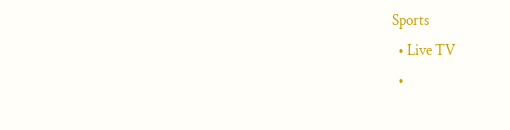Sports
  • Live TV
  •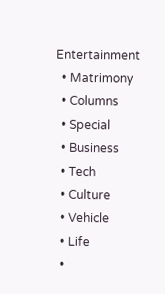Entertainment
  • Matrimony
  • Columns
  • Special
  • Business
  • Tech
  • Culture
  • Vehicle
  • Life
  •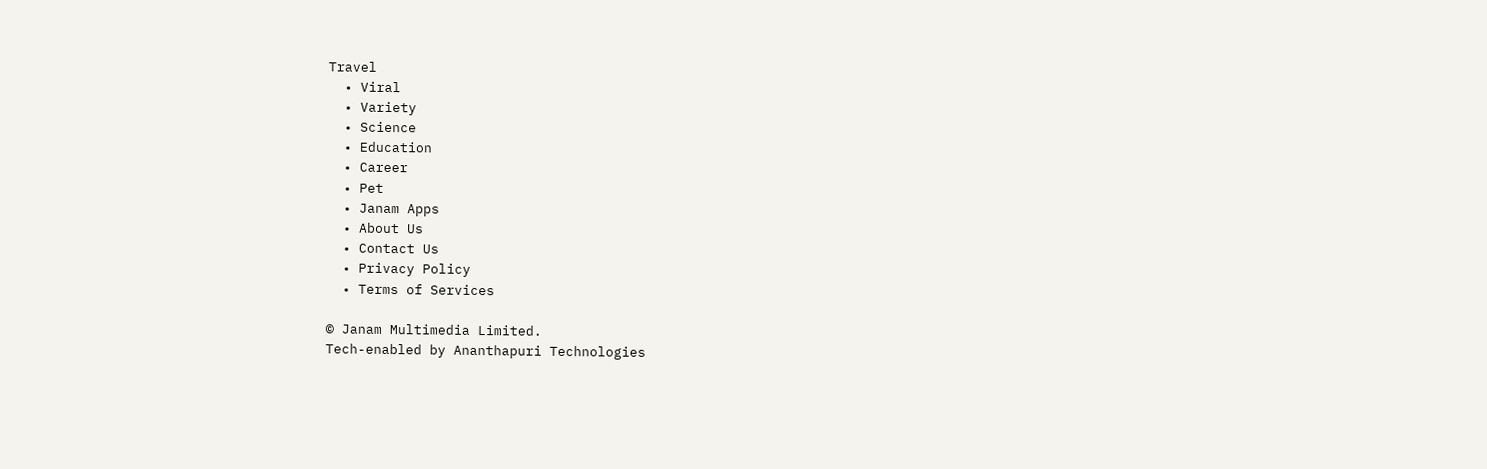Travel
  • Viral
  • Variety
  • Science
  • Education
  • Career
  • Pet
  • Janam Apps
  • About Us
  • Contact Us
  • Privacy Policy
  • Terms of Services

© Janam Multimedia Limited.
Tech-enabled by Ananthapuri Technologies